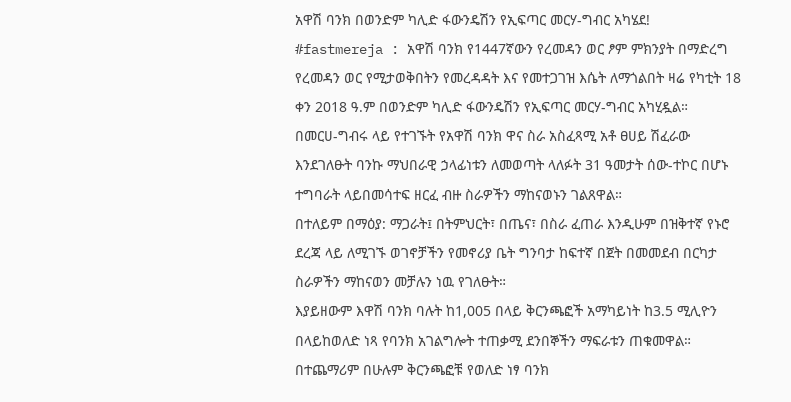አዋሽ ባንክ በወንድም ካሊድ ፋውንዴሽን የኢፍጣር መርሃ-ግብር አካሄደ!
#fastmereja : አዋሽ ባንክ የ1447ኛውን የረመዳን ወር ፆም ምክንያት በማድረግ የረመዳን ወር የሚታወቅበትን የመረዳዳት እና የመተጋገዝ እሴት ለማጎልበት ዛሬ የካቲት 18 ቀን 2018 ዓ.ም በወንድም ካሊድ ፋውንዴሽን የኢፍጣር መርሃ-ግብር አካሂዷል።
በመርሀ-ግብሩ ላይ የተገኙት የአዋሽ ባንክ ዋና ስራ አስፈጻሚ አቶ ፀሀይ ሽፈራው እንደገለፁት ባንኩ ማህበራዊ ኃላፊነቱን ለመወጣት ላለፉት 31 ዓመታት ሰው-ተኮር በሆኑ ተግባራት ላይበመሳተፍ ዘርፈ ብዙ ስራዎችን ማከናወኑን ገልጸዋል።
በተለይም በማዕያ: ማጋራት፤ በትምህርት፣ በጤና፣ በስራ ፈጠራ እንዲሁም በዝቅተኛ የኑሮ ደረጃ ላይ ለሚገኙ ወገኖቻችን የመኖሪያ ቤት ግንባታ ከፍተኛ በጀት በመመደብ በርካታ ስራዎችን ማከናወን መቻሉን ነዉ የገለፁት።
እያይዘውም እዋሽ ባንክ ባሉት ከ1,005 በላይ ቅርንጫፎች አማካይነት ከ3.5 ሚሊዮን በላይከወለድ ነጻ የባንክ አገልግሎት ተጠቃሚ ደንበኞችን ማፍራቱን ጠቁመዋል።
በተጨማሪም በሁሉም ቅርንጫፎቹ የወለድ ነፃ ባንክ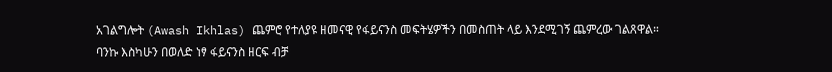አገልግሎት (Awash Ikhlas) ጨምሮ የተለያዩ ዘመናዊ የፋይናንስ መፍትሄዎችን በመስጠት ላይ እንደሚገኝ ጨምረው ገልጸዋል።
ባንኩ እስካሁን በወለድ ነፃ ፋይናንስ ዘርፍ ብቻ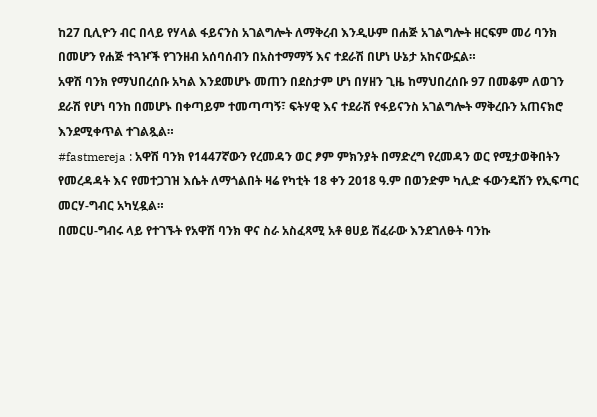ከ27 ቢሊዮን ብር በላይ የሃላል ፋይናንስ አገልግሎት ለማቅረብ እንዲሁም በሐጅ አገልግሎት ዘርፍም መሪ ባንክ በመሆን የሐጅ ተጓዦች የገንዘብ አሰባሰብን በአስተማማኝ እና ተደራሽ በሆነ ሁኔታ አከናውኗል።
አዋሽ ባንክ የማህበረሰቡ አካል እንደመሆኑ መጠን በደስታም ሆነ በሃዘን ጊዜ ከማህበረሰቡ 97 በመቆም ለወገን ደራሽ የሆነ ባንከ በመሆኑ በቀጣይም ተመጣጣኝ፣ ፍትሃዊ እና ተደራሽ የፋይናንስ አገልግሎት ማቅረቡን አጠናክሮ እንደሚቀጥል ተገልጿል።
#fastmereja : አዋሽ ባንክ የ1447ኛውን የረመዳን ወር ፆም ምክንያት በማድረግ የረመዳን ወር የሚታወቅበትን የመረዳዳት እና የመተጋገዝ እሴት ለማጎልበት ዛሬ የካቲት 18 ቀን 2018 ዓ.ም በወንድም ካሊድ ፋውንዴሽን የኢፍጣር መርሃ-ግብር አካሂዷል።
በመርሀ-ግብሩ ላይ የተገኙት የአዋሽ ባንክ ዋና ስራ አስፈጻሚ አቶ ፀሀይ ሽፈራው እንደገለፁት ባንኩ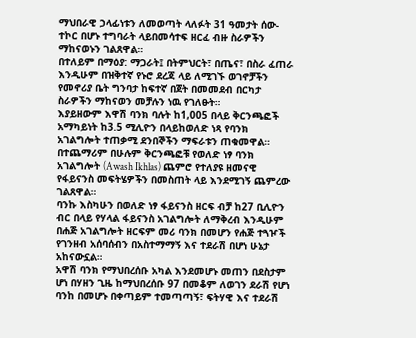ማህበራዊ ኃላፊነቱን ለመወጣት ላለፉት 31 ዓመታት ሰው-ተኮር በሆኑ ተግባራት ላይበመሳተፍ ዘርፈ ብዙ ስራዎችን ማከናወኑን ገልጸዋል።
በተለይም በማዕያ: ማጋራት፤ በትምህርት፣ በጤና፣ በስራ ፈጠራ እንዲሁም በዝቅተኛ የኑሮ ደረጃ ላይ ለሚገኙ ወገኖቻችን የመኖሪያ ቤት ግንባታ ከፍተኛ በጀት በመመደብ በርካታ ስራዎችን ማከናወን መቻሉን ነዉ የገለፁት።
እያይዘውም እዋሽ ባንክ ባሉት ከ1,005 በላይ ቅርንጫፎች አማካይነት ከ3.5 ሚሊዮን በላይከወለድ ነጻ የባንክ አገልግሎት ተጠቃሚ ደንበኞችን ማፍራቱን ጠቁመዋል።
በተጨማሪም በሁሉም ቅርንጫፎቹ የወለድ ነፃ ባንክ አገልግሎት (Awash Ikhlas) ጨምሮ የተለያዩ ዘመናዊ የፋይናንስ መፍትሄዎችን በመስጠት ላይ እንደሚገኝ ጨምረው ገልጸዋል።
ባንኩ እስካሁን በወለድ ነፃ ፋይናንስ ዘርፍ ብቻ ከ27 ቢሊዮን ብር በላይ የሃላል ፋይናንስ አገልግሎት ለማቅረብ እንዲሁም በሐጅ አገልግሎት ዘርፍም መሪ ባንክ በመሆን የሐጅ ተጓዦች የገንዘብ አሰባሰብን በአስተማማኝ እና ተደራሽ በሆነ ሁኔታ አከናውኗል።
አዋሽ ባንክ የማህበረሰቡ አካል እንደመሆኑ መጠን በደስታም ሆነ በሃዘን ጊዜ ከማህበረሰቡ 97 በመቆም ለወገን ደራሽ የሆነ ባንከ በመሆኑ በቀጣይም ተመጣጣኝ፣ ፍትሃዊ እና ተደራሽ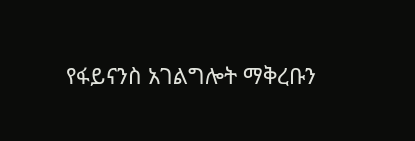የፋይናንስ አገልግሎት ማቅረቡን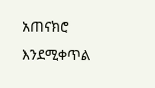አጠናክሮ እንደሚቀጥል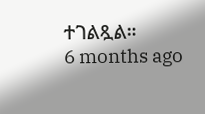ተገልጿል።
6 months ago